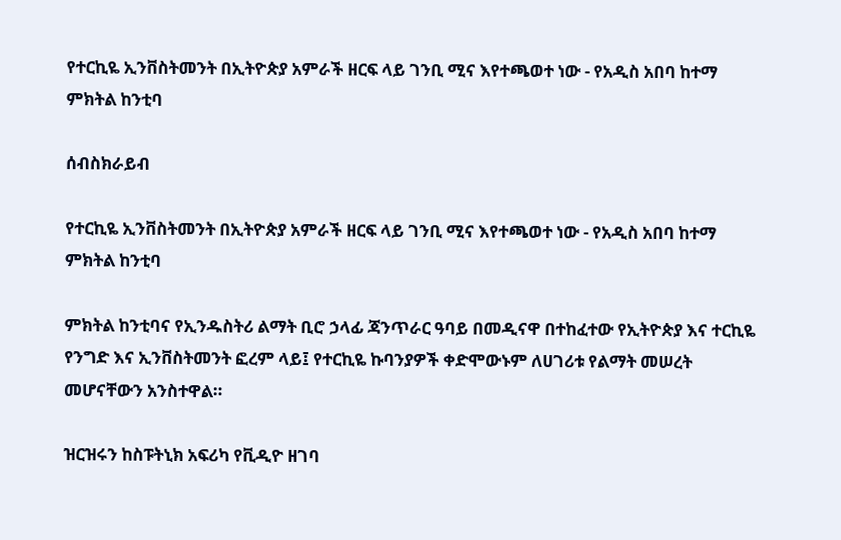የተርኪዬ ኢንቨስትመንት በኢትዮጵያ አምራች ዘርፍ ላይ ገንቢ ሚና እየተጫወተ ነው - የአዲስ አበባ ከተማ ምክትል ከንቲባ

ሰብስክራይብ

የተርኪዬ ኢንቨስትመንት በኢትዮጵያ አምራች ዘርፍ ላይ ገንቢ ሚና እየተጫወተ ነው - የአዲስ አበባ ከተማ ምክትል ከንቲባ

ምክትል ከንቲባና የኢንዱስትሪ ልማት ቢሮ ኃላፊ ጃንጥራር ዓባይ በመዲናዋ በተከፈተው የኢትዮጵያ እና ተርኪዬ የንግድ እና ኢንቨስትመንት ፎረም ላይ፤ የተርኪዬ ኩባንያዎች ቀድሞውኑም ለሀገሪቱ የልማት መሠረት መሆናቸውን አንስተዋል።

ዝርዝሩን ከስፑትኒክ አፍሪካ የቪዲዮ ዘገባ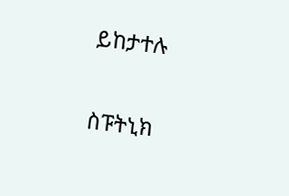ይከታተሉ

ስፑትኒክ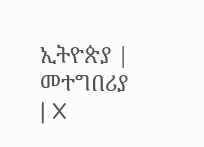ኢትዮጵያ | መተግበሪያ | X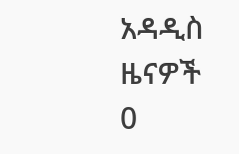አዳዲስ ዜናዎች
0